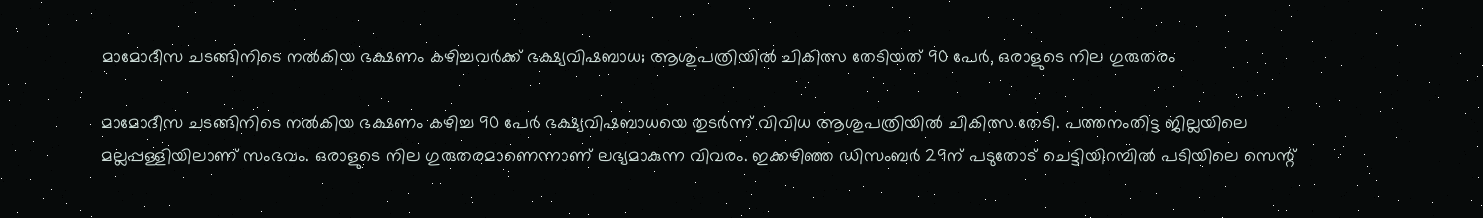മാമോദീസ ചടങ്ങിനിടെ നൽകിയ ഭക്ഷണം കഴിച്ചവർക്ക് ഭക്ഷ്യവിഷബാധ; ആശുപത്രിയിൽ ചികിത്സ തേടിയത് 90 പേർ, ഒരാളുടെ നില ഗുരുതരം

മാമോദീസ ചടങ്ങിനിടെ നൽകിയ ഭക്ഷണം കഴിച്ച 90 പേർ ഭക്ഷ്യവിഷബാധയെ തുടർന്ന് വിവിധ ആശുപത്രിയിൽ ചികിത്സ തേടി. പത്തനംതിട്ട ജില്ലയിലെ മല്ലപ്പള്ളിയിലാണ് സംഭവം. ഒരാളുടെ നില ഗുരുതരമാണെന്നാണ് ലഭ്യമാകുന്ന വിവരം. ഇക്കഴിഞ്ഞ ഡിസംബർ 29ന് പടുതോട് ചെട്ടിയിറമ്പിൽ പടിയിലെ സെന്റ്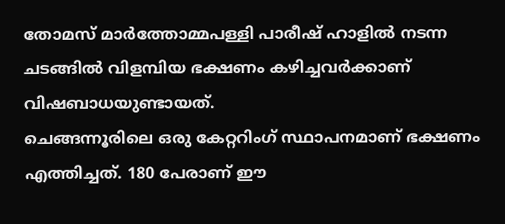തോമസ് മാർത്തോമ്മപള്ളി പാരീഷ് ഹാളിൽ നടന്ന ചടങ്ങിൽ വിളമ്പിയ ഭക്ഷണം കഴിച്ചവർക്കാണ് വിഷബാധയുണ്ടായത്.
ചെങ്ങന്നൂരിലെ ഒരു കേറ്ററിംഗ് സ്ഥാപനമാണ് ഭക്ഷണം എത്തിച്ചത്. 180 പേരാണ് ഈ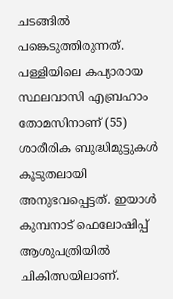ചടങ്ങിൽ പങ്കെടുത്തിരുന്നത്. പള്ളിയിലെ കപ്യാരായ സ്ഥലവാസി എബ്രഹാം തോമസിനാണ് (55) ശാരീരിക ബുദ്ധിമുട്ടുകൾ കൂടുതലായി അനുഭവപ്പെട്ടത്. ഇയാൾ കുമ്പനാട് ഫെലോഷിപ്പ് ആശുപത്രിയിൽ ചികിത്സയിലാണ്.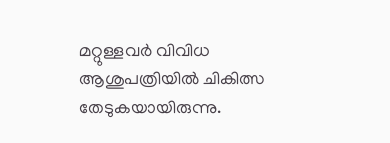മറ്റുള്ളവർ വിവിധ ആശുപത്രിയിൽ ചികിത്സ തേടുകയായിരുന്നു.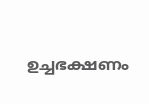ഉച്ചഭക്ഷണം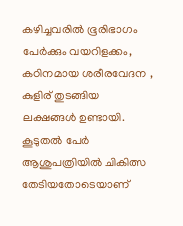കഴിച്ചവരിൽ ഭൂരിഭാഗം പേർക്കും വയറിളക്കം, കഠിനമായ ശരീരവേദന , കുളിര് തുടങ്ങിയ ലക്ഷങ്ങൾ ഉണ്ടായി. കൂടുതൽ പേർ ആശുപത്രിയിൽ ചികിത്സ തേടിയതോടെയാണ്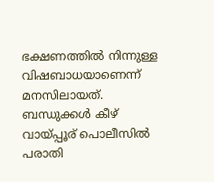ഭക്ഷണത്തിൽ നിന്നുള്ള വിഷബാധയാണെന്ന് മനസിലായത്. ബന്ധുക്കൾ കീഴ് വായ്പ്പൂര് പൊലീസിൽ പരാതി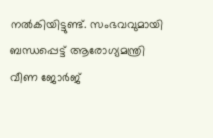നൽകിയിട്ടുണ്ട്. സംഭവവുമായി ബന്ധപ്പെട്ട് ആരോഗ്യമന്ത്രി വീണ ജോർജ്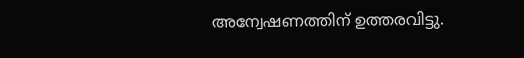അന്വേഷണത്തിന് ഉത്തരവിട്ടു.